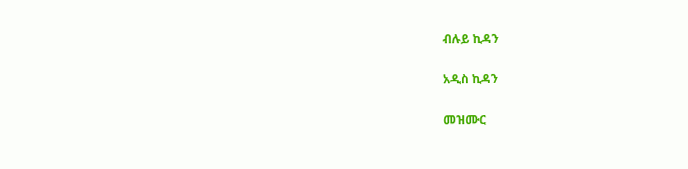ብሉይ ኪዳን

አዲስ ኪዳን

መዝሙር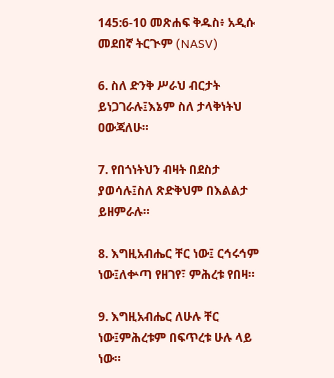145:6-10 መጽሐፍ ቅዱስ፥ አዲሱ መደበኛ ትርጒም (NASV)

6. ስለ ድንቅ ሥራህ ብርታት ይነጋገራሉ፤እኔም ስለ ታላቅነትህ ዐውጃለሁ።

7. የበጎነትህን ብዛት በደስታ ያወሳሉ፤ስለ ጽድቅህም በእልልታ ይዘምራሉ።

8. እግዚአብሔር ቸር ነው፤ ርኅሩኅም ነው፤ለቍጣ የዘገየ፣ ምሕረቱ የበዛ።

9. እግዚአብሔር ለሁሉ ቸር ነው፤ምሕረቱም በፍጥረቱ ሁሉ ላይ ነው።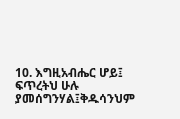10. እግዚአብሔር ሆይ፤ ፍጥረትህ ሁሉ ያመሰግንሃል፤ቅዱሳንህም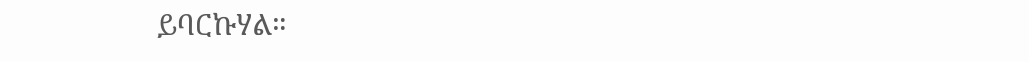ይባርኩሃል።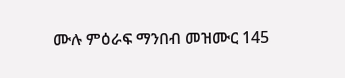ሙሉ ምዕራፍ ማንበብ መዝሙር 145